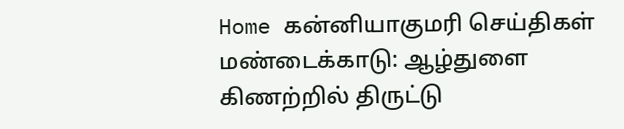Home கன்னியாகுமரி செய்திகள் மண்டைக்காடு: ஆழ்துளை கிணற்றில் திருட்டு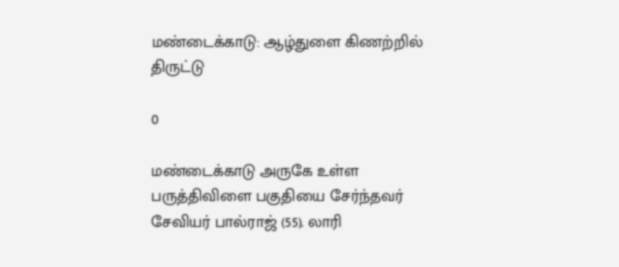மண்டைக்காடு: ஆழ்துளை கிணற்றில் திருட்டு

0

மண்டைக்காடு அருகே உள்ள பருத்திவிளை பகுதியை சேர்ந்தவர் சேவியர் பால்ராஜ் (55). லாரி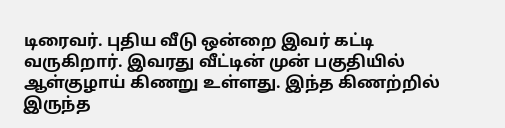டிரைவர். புதிய வீடு ஒன்றை இவர் கட்டி வருகிறார். இவரது வீட்டின் முன் பகுதியில் ஆள்குழாய் கிணறு உள்ளது. இந்த கிணற்றில் இருந்த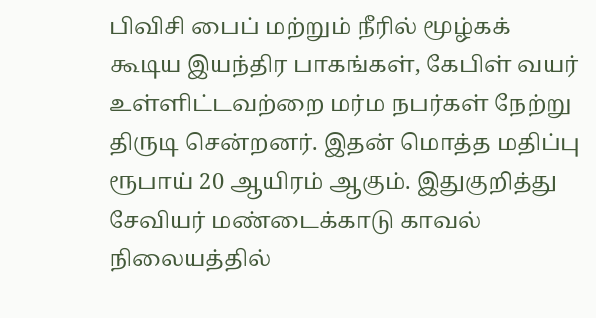பிவிசி பைப் மற்றும் நீரில் மூழ்கக் கூடிய இயந்திர பாகங்கள், கேபிள் வயர் உள்ளிட்டவற்றை மர்ம நபர்கள் நேற்று திருடி சென்றனர். இதன் மொத்த மதிப்பு ரூபாய் 20 ஆயிரம் ஆகும். இதுகுறித்து சேவியர் மண்டைக்காடு காவல் நிலையத்தில்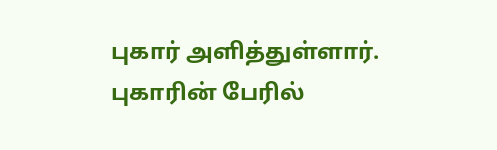புகார் அளித்துள்ளார். புகாரின் பேரில்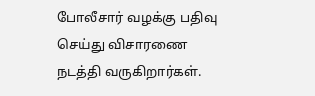போலீசார் வழக்கு பதிவு செய்து விசாரணை நடத்தி வருகிறார்கள்.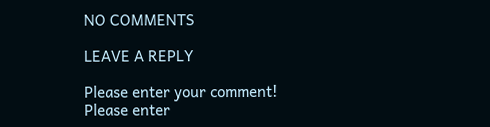NO COMMENTS

LEAVE A REPLY

Please enter your comment!
Please enter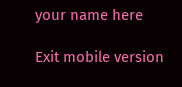your name here

Exit mobile version